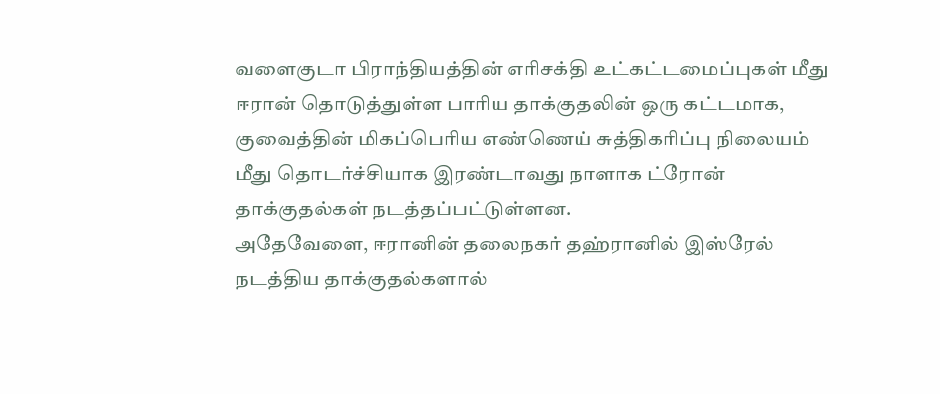வளைகுடா பிராந்தியத்தின் எரிசக்தி உட்கட்டமைப்புகள் மீது ஈரான் தொடுத்துள்ள பாரிய தாக்குதலின் ஒரு கட்டமாக, குவைத்தின் மிகப்பெரிய எண்ணெய் சுத்திகரிப்பு நிலையம் மீது தொடர்ச்சியாக இரண்டாவது நாளாக ட்ரோன் தாக்குதல்கள் நடத்தப்பட்டுள்ளன.
அதேவேளை, ஈரானின் தலைநகர் தஹ்ரானில் இஸ்ரேல் நடத்திய தாக்குதல்களால்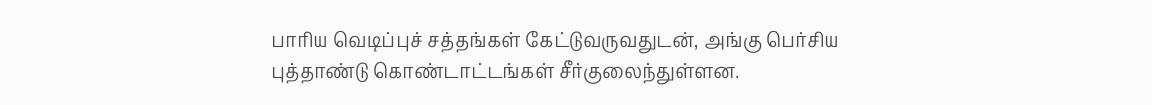பாரிய வெடிப்புச் சத்தங்கள் கேட்டுவருவதுடன், அங்கு பெர்சிய புத்தாண்டு கொண்டாட்டங்கள் சீர்குலைந்துள்ளன.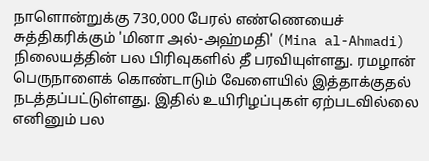நாளொன்றுக்கு 730,000 பேரல் எண்ணெயைச் சுத்திகரிக்கும் 'மினா அல்-அஹ்மதி' (Mina al-Ahmadi) நிலையத்தின் பல பிரிவுகளில் தீ பரவியுள்ளது. ரமழான் பெருநாளைக் கொண்டாடும் வேளையில் இத்தாக்குதல் நடத்தப்பட்டுள்ளது. இதில் உயிரிழப்புகள் ஏற்படவில்லை எனினும் பல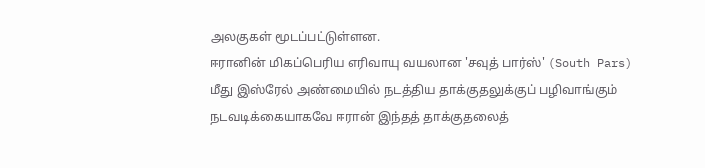அலகுகள் மூடப்பட்டுள்ளன.
ஈரானின் மிகப்பெரிய எரிவாயு வயலான 'சவுத் பார்ஸ்' (South Pars) மீது இஸ்ரேல் அண்மையில் நடத்திய தாக்குதலுக்குப் பழிவாங்கும் நடவடிக்கையாகவே ஈரான் இந்தத் தாக்குதலைத்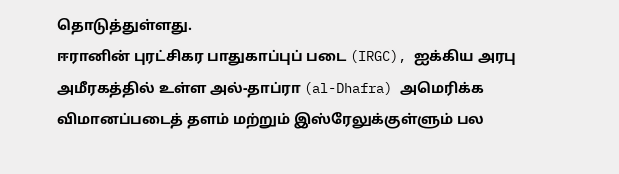தொடுத்துள்ளது.
ஈரானின் புரட்சிகர பாதுகாப்புப் படை (IRGC), ஐக்கிய அரபு அமீரகத்தில் உள்ள அல்-தாப்ரா (al-Dhafra) அமெரிக்க விமானப்படைத் தளம் மற்றும் இஸ்ரேலுக்குள்ளும் பல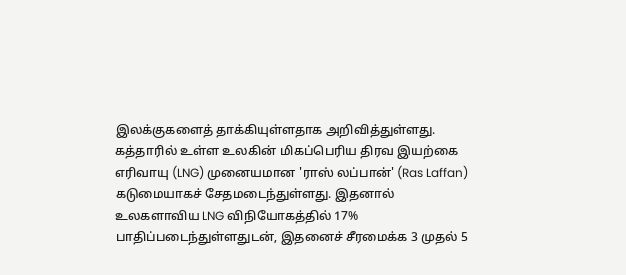இலக்குகளைத் தாக்கியுள்ளதாக அறிவித்துள்ளது.
கத்தாரில் உள்ள உலகின் மிகப்பெரிய திரவ இயற்கை எரிவாயு (LNG) முனையமான 'ராஸ் லப்பான்' (Ras Laffan) கடுமையாகச் சேதமடைந்துள்ளது. இதனால் உலகளாவிய LNG விநியோகத்தில் 17% பாதிப்படைந்துள்ளதுடன், இதனைச் சீரமைக்க 3 முதல் 5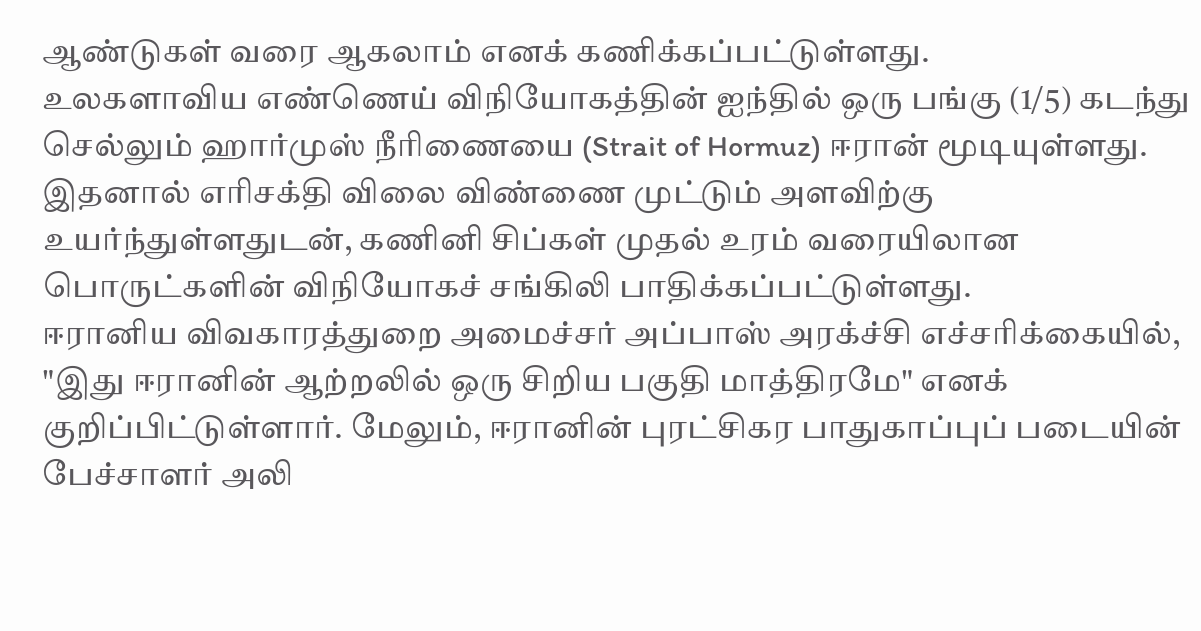ஆண்டுகள் வரை ஆகலாம் எனக் கணிக்கப்பட்டுள்ளது.
உலகளாவிய எண்ணெய் விநியோகத்தின் ஐந்தில் ஒரு பங்கு (1/5) கடந்து செல்லும் ஹார்முஸ் நீரிணையை (Strait of Hormuz) ஈரான் மூடியுள்ளது. இதனால் எரிசக்தி விலை விண்ணை முட்டும் அளவிற்கு உயர்ந்துள்ளதுடன், கணினி சிப்கள் முதல் உரம் வரையிலான பொருட்களின் விநியோகச் சங்கிலி பாதிக்கப்பட்டுள்ளது.
ஈரானிய விவகாரத்துறை அமைச்சர் அப்பாஸ் அரக்ச்சி எச்சரிக்கையில், "இது ஈரானின் ஆற்றலில் ஒரு சிறிய பகுதி மாத்திரமே" எனக் குறிப்பிட்டுள்ளார். மேலும், ஈரானின் புரட்சிகர பாதுகாப்புப் படையின் பேச்சாளர் அலி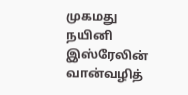முகமது நயினி இஸ்ரேலின் வான்வழித்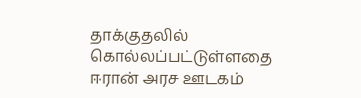தாக்குதலில் கொல்லப்பட்டுள்ளதை ஈரான் அரச ஊடகம்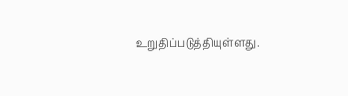உறுதிப்படுத்தியுள்ளது.